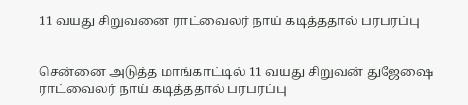11 வயது சிறுவனை ராட்வைலர் நாய் கடித்ததால் பரபரப்பு


சென்னை அடுத்த மாங்காட்டில் 11 வயது சிறுவன் துஜேஷை ராட்வைலர் நாய் கடித்ததால் பரபரப்பு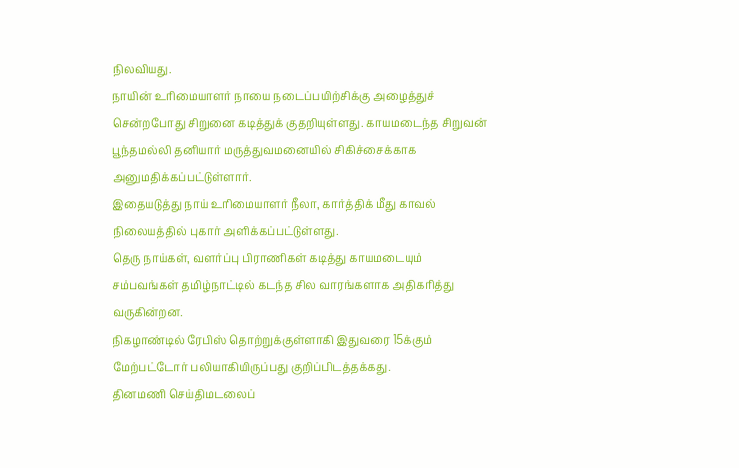நிலவியது.
நாயின் உரிமையாளர் நாயை நடைப்பயிற்சிக்கு அழைத்துச் சென்றபோது சிறுனை கடித்துக் குதறியுள்ளது. காயமடைந்த சிறுவன் பூந்தமல்லி தனியார் மருத்துவமனையில் சிகிச்சைக்காக அனுமதிக்கப்பட்டுள்ளார்.
இதையடுத்து நாய் உரிமையாளர் நீலா, கார்த்திக் மீது காவல் நிலையத்தில் புகார் அளிக்கப்பட்டுள்ளது.
தெரு நாய்கள், வளர்ப்பு பிராணிகள் கடித்து காயமடையும் சம்பவங்கள் தமிழ்நாட்டில் கடந்த சில வாரங்களாக அதிகரித்து வருகின்றன.
நிகழாண்டில் ரேபிஸ் தொற்றுக்குள்ளாகி இதுவரை 15க்கும் மேற்பட்டோர் பலியாகியிருப்பது குறிப்பிடத்தக்கது.
தினமணி செய்திமடலைப்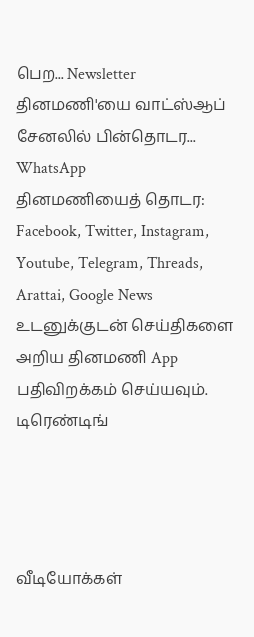பெற... Newsletter
தினமணி'யை வாட்ஸ்ஆப் சேனலில் பின்தொடர... WhatsApp
தினமணியைத் தொடர: Facebook, Twitter, Instagram, Youtube, Telegram, Threads, Arattai, Google News
உடனுக்குடன் செய்திகளை அறிய தினமணி App பதிவிறக்கம் செய்யவும்.
டிரெண்டிங்




வீடியோக்கள்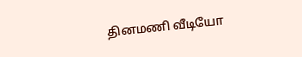தினமணி வீடியோ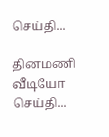செய்தி...

தினமணி வீடியோ செய்தி...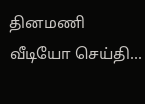தினமணி வீடியோ செய்தி...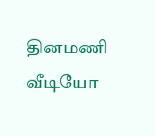தினமணி வீடியோ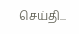செய்தி...